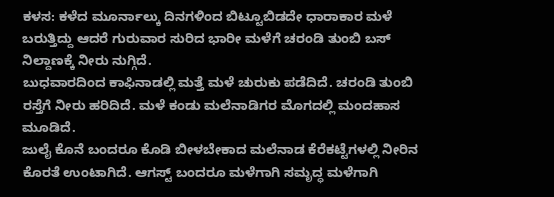ಕಳಸ: ಕಳೆದ ಮೂರ್ನಾಲ್ಕು ದಿನಗಳಿಂದ ಬಿಟ್ಟೂಬಿಡದೇ ಧಾರಾಕಾರ ಮಳೆ ಬರುತ್ತಿದ್ದು ಆದರೆ ಗುರುವಾರ ಸುರಿದ ಭಾರೀ ಮಳೆಗೆ ಚರಂಡಿ ತುಂಬಿ ಬಸ್ ನಿಲ್ದಾಣಕ್ಕೆ ನೀರು ನುಗ್ಗಿದೆ.
ಬುಧವಾರದಿಂದ ಕಾಫಿನಾಡಲ್ಲಿ ಮತ್ತೆ ಮಳೆ ಚುರುಕು ಪಡೆದಿದೆ. ಚರಂಡಿ ತುಂಬಿ ರಸ್ತೆಗೆ ನೀರು ಹರಿದಿದೆ. ಮಳೆ ಕಂಡು ಮಲೆನಾಡಿಗರ ಮೊಗದಲ್ಲಿ ಮಂದಹಾಸ ಮೂಡಿದೆ.
ಜುಲೈ ಕೊನೆ ಬಂದರೂ ಕೊಡಿ ಬೀಳಬೇಕಾದ ಮಲೆನಾಡ ಕೆರೆಕಟ್ಟೆಗಳಲ್ಲಿ ನೀರಿನ ಕೊರತೆ ಉಂಟಾಗಿದೆ. ಆಗಸ್ಟ್ ಬಂದರೂ ಮಳೆಗಾಗಿ ಸಮೃದ್ಧ ಮಳೆಗಾಗಿ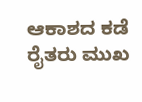ಆಕಾಶದ ಕಡೆ ರೈತರು ಮುಖ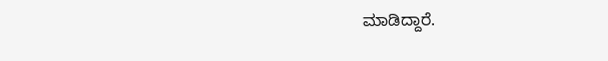ಮಾಡಿದ್ದಾರೆ.